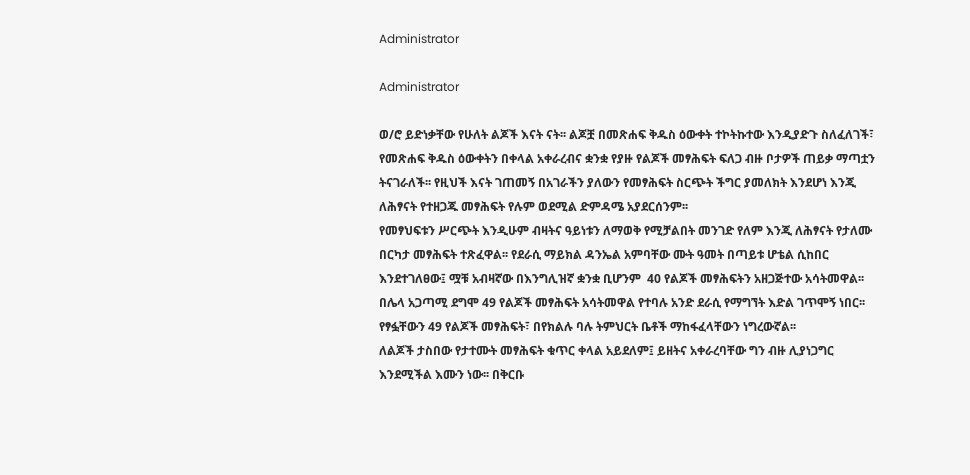Administrator

Administrator

ወ/ሮ ይድነቃቸው የሁለት ልጆች እናት ናት፡፡ ልጆቿ በመጽሐፍ ቅዱስ ዕውቀት ተኮትኩተው እንዲያድጉ ስለፈለገች፣ የመጽሐፍ ቅዱስ ዕውቀትን በቀላል አቀራረብና ቋንቋ የያዙ የልጆች መፃሕፍት ፍለጋ ብዙ ቦታዎች ጠይቃ ማጣቷን ትናገራለች፡፡ የዚህች እናት ገጠመኝ በአገራችን ያለውን የመፃሕፍት ስርጭት ችግር ያመለክት እንደሆነ እንጂ ለሕፃናት የተዘጋጁ መፃሕፍት የሉም ወደሚል ድምዳሜ አያደርሰንም፡፡
የመፃህፍቱን ሥርጭት እንዲሁም ብዛትና ዓይነቱን ለማወቅ የሚቻልበት መንገድ የለም እንጂ ለሕፃናት የታለሙ በርካታ መፃሕፍት ተጽፈዋል፡፡ የደራሲ ማይክል ዳንኤል አምባቸው ሙት ዓመት በጣይቱ ሆቴል ሲከበር እንደተገለፀው፤ ሟቹ አብዛኛው በእንግሊዝኛ ቋንቋ ቢሆንም  40 የልጆች መፃሕፍትን አዘጋጅተው አሳትመዋል፡፡
በሌላ አጋጣሚ ደግሞ 49 የልጆች መፃሕፍት አሳትመዋል የተባሉ አንድ ደራሲ የማግኘት እድል ገጥሞኝ ነበር፡፡ የፃፏቸውን 49 የልጆች መፃሕፍት፣ በየክልሉ ባሉ ትምህርት ቤቶች ማከፋፈላቸውን ነግረውኛል፡፡
ለልጆች ታስበው የታተሙት መፃሕፍት ቁጥር ቀላል አይደለም፤ ይዘትና አቀራረባቸው ግን ብዙ ሊያነጋግር እንደሚችል እሙን ነው፡፡ በቅርቡ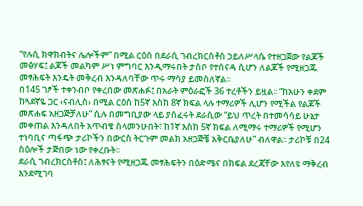“የሉሲ ክዋክብትና ሌሎችም” በሚል ርዕስ በደራሲ ገብረክርስቶስ ኃይለሥላሴ የተዘጋጀው የልጆች መፅሃፍ፤ ልጆች መልካም ሥነ ምግባር እንዲማሩበት ታስቦ የተሰናዳ ሲሆን ለልጆች የሚዘጋጁ መፃሕፍት እንዴት መቅረብ እንዳለባቸው ጥሩ ማሳያ ይመስለኛል፡፡
በ145 ገፆች ተቀንብቦ የቀረበው መጽሐፉ፤ በአራት ምዕራፎች 36 ተረቶችን ይዟል፡፡ “ከአሁን ቀደም ከጓደኛዬ ጋር ‹ናብሊስ› በሚል ርዕስ ከ5ኛ እስከ 8ኛ ክፍል ላሉ ተማሪዎች ሊሆን የሚችል የልጆች መጽሐፍ አዘጋጅቻለሁ” ሲሉ በመግቢያው ላይ ያሰፈሩት ደራሲው “ይህ ጥረት በተመሳሳይ ሁኔታ መቀጠል እንዳለበት አጥብቄ ስላመንሁበት፣ ከ1ኛ እስከ 5ኛ ክፍል ለሚማሩ ተማሪዎች የሚሆን ተነባቢና ጣፋጭ ታሪኮችን በውርስ ትርጉም መልክ አዘጋጅቼ አቅርቤያለሁ” ብለዋል፡፡ ታሪኮቹ በ24 ስዕሎች ታጅበው ነው የቀረቡት፡፡
ደራሲ ገብረክርስቶስ፤ ለሕፃናት የሚዘጋጁ መፃሕፍትን በዕድሜና በክፍል ደረጃቸው እየለዩ ማቅረብ እንደሚገባ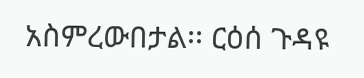አስምረውበታል፡፡ ርዕሰ ጉዳዩ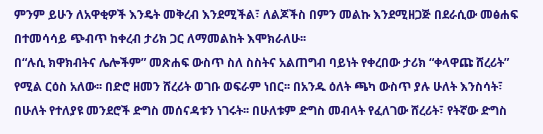ምንም ይሁን ለአዋቂዎች እንዴት መቅረብ እንደሚችል፣ ለልጆችስ በምን መልኩ እንደሚዘጋጅ በደራሲው መፅሐፍ በተመሳሳይ ጭብጥ ከቀረብ ታሪክ ጋር ለማመልከት እሞክራለሁ፡፡
በ“ሉሲ ክዋክብትና ሌሎችም” መጽሐፍ ውስጥ ስለ ስስትና አልጠግብ ባይነት የቀረበው ታሪክ “ቀላዋጩ ሸረሪት” የሚል ርዕስ አለው፡፡ በድሮ ዘመን ሸረሪት ወገቡ ወፍራም ነበር፡፡ በአንዱ ዕለት ጫካ ውስጥ ያሉ ሁለት እንስሳት፣ በሁለት የተለያዩ መንደሮች ድግስ መሰናዳቱን ነገሩት፡፡ በሁለቱም ድግስ መብላት የፈለገው ሸረሪት፣ የትኛው ድግስ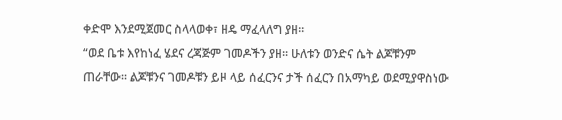ቀድሞ እንደሚጀመር ስላላወቀ፣ ዘዴ ማፈላለግ ያዘ፡፡
“ወደ ቤቱ እየከነፈ ሄደና ረጃጅም ገመዶችን ያዘ፡፡ ሁለቱን ወንድና ሴት ልጆቹንም ጠራቸው፡፡ ልጆቹንና ገመዶቹን ይዞ ላይ ሰፈርንና ታች ሰፈርን በአማካይ ወደሚያዋስነው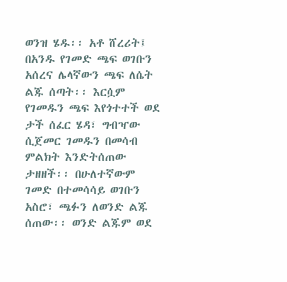ወንዝ ሄዱ፡፡ አቶ ሸረሪት፤ በአንዱ የገመድ ጫፍ ወገቡን አሰረና ሌላኛውን ጫፍ ለሴት ልጁ ሰጣት፡፡ እርሷም የገመዱን ጫፍ እየጎተተች ወደ ታች ሰፈር ሄዳ፣ ግብዣው ሲጀመር ገመዱን በመሳብ ምልክት እንድትሰጠው ታዘዘች፡፡ በሁለተኛውም ገመድ በተመሳሳይ ወገቡን አስሮ፣ ጫፉን ለወንድ ልጁ ሰጠው፡፡ ወንድ ልጁም ወደ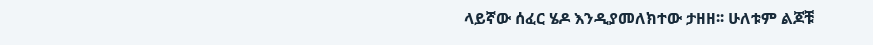ላይኛው ሰፈር ሄዶ እንዲያመለክተው ታዘዘ፡፡ ሁለቱም ልጆቹ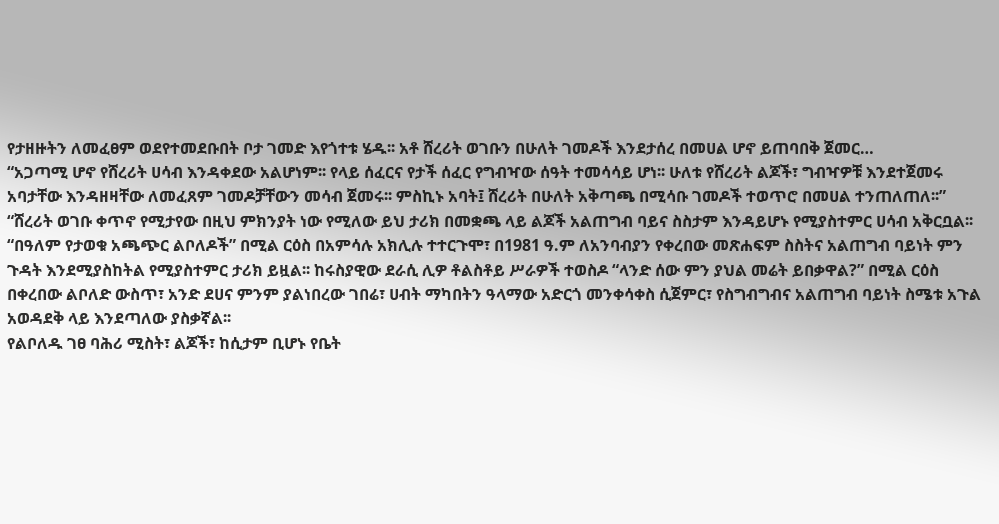የታዘዙትን ለመፈፀም ወደየተመደቡበት ቦታ ገመድ እየጎተቱ ሄዱ፡፡ አቶ ሸረሪት ወገቡን በሁለት ገመዶች እንደታሰረ በመሀል ሆኖ ይጠባበቅ ጀመር…
“አጋጣሚ ሆኖ የሸረሪት ሀሳብ እንዳቀደው አልሆነም፡፡ የላይ ሰፈርና የታች ሰፈር የግብዣው ሰዓት ተመሳሳይ ሆነ፡፡ ሁለቱ የሸረሪት ልጆች፣ ግብዣዎቹ እንደተጀመሩ አባታቸው እንዳዘዛቸው ለመፈጸም ገመዶቻቸውን መሳብ ጀመሩ፡፡ ምስኪኑ አባት፤ ሸረሪት በሁለት አቅጣጫ በሚሳቡ ገመዶች ተወጥሮ በመሀል ተንጠለጠለ፡፡”
“ሸረሪት ወገቡ ቀጥኖ የሚታየው በዚህ ምክንያት ነው የሚለው ይህ ታሪክ በመቋጫ ላይ ልጆች አልጠግብ ባይና ስስታም እንዳይሆኑ የሚያስተምር ሀሳብ አቅርቧል፡፡
“በዓለም የታወቁ አጫጭር ልቦለዶች” በሚል ርዕስ በአምሳሉ አክሊሉ ተተርጉሞ፣ በ1981 ዓ.ም ለአንባብያን የቀረበው መጽሐፍም ስስትና አልጠግብ ባይነት ምን ጉዳት እንደሚያስከትል የሚያስተምር ታሪክ ይዟል፡፡ ከሩስያዊው ደራሲ ሊዎ ቶልስቶይ ሥራዎች ተወስዶ “ላንድ ሰው ምን ያህል መሬት ይበቃዋል?” በሚል ርዕስ በቀረበው ልቦለድ ውስጥ፣ አንድ ደሀና ምንም ያልነበረው ገበሬ፣ ሀብት ማካበትን ዓላማው አድርጎ መንቀሳቀስ ሲጀምር፣ የስግብግብና አልጠግብ ባይነት ስሜቱ አጉል አወዳደቅ ላይ እንደጣለው ያስቃኛል፡፡
የልቦለዱ ገፀ ባሕሪ ሚስት፣ ልጆች፣ ከሲታም ቢሆኑ የቤት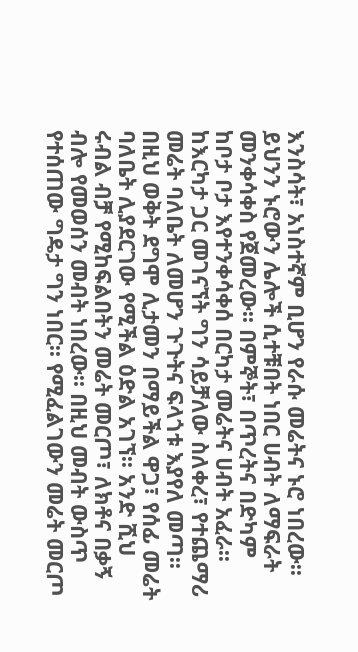እንስሳት፣ አነስተኛም ቢሆን የራሱ መሬትና ኑሮ ነበረው፡፡ ይህንን ኑሮውን ሌሎች ሲተቹበት ነበር ሀብት ለማፍራት መንቀሳቀስ የጀመረው፡፡ በምኞት፣ በጥረትና በድካም ከቦታ ቦታ እየተንቀሳቀሰ በርካታ መሬትና ሀብት አፈራ፡፡ ከእርካታ ጋር መገናኘት ግን ሳይቻለው ስለቀረ፣ የተጨማሪ መሬት ባለቤት ለመሆን ጉጉትና ፍላጎቱ እያየለ መጣ፡፡
በዚህ ወቅት ደግሞ ሊታመን በማይችል ዋጋ፣ የሰፊ መሬት ባለቤት ሊያደርገው የሚችል ዕድል አገኘ፡፡ አንድ ሺህ ሩብል ብቻ የሚከፍልበትን መሬት መርጦ፣ ለክቶና በቃኝ ብሎ የመወሰን መብት ነበረው፡፡ በዚህ መብት ውስጥ የተሰጠው ግዴታ ግን ነበር፡፡ የሚፈልገውን መሬት መርጦ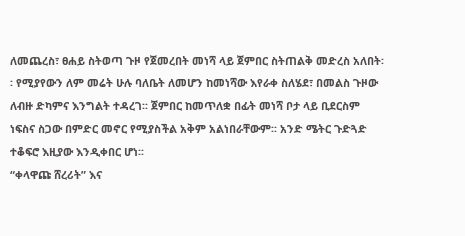ለመጨረስ፣ ፀሐይ ስትወጣ ጉዞ የጀመረበት መነሻ ላይ ጀምበር ስትጠልቅ መድረስ አለበት፡፡ የሚያየውን ለም መሬት ሁሉ ባለቤት ለመሆን ከመነሻው እየራቀ ስለሄደ፣ በመልስ ጉዞው ለብዙ ድካምና እንግልት ተዳረገ፡፡ ጀምበር ከመጥለቋ በፊት መነሻ ቦታ ላይ ቢደርስም ነፍስና ስጋው በምድር መኖር የሚያስችል አቅም አልነበራቸውም፡፡ አንድ ሜትር ጉድጓድ ተቆፍሮ እዚያው እንዲቀበር ሆነ፡፡
“ቀላዋጩ ሸረሪት” እና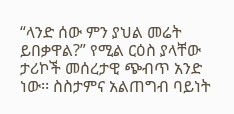“ላንድ ሰው ምን ያህል መሬት ይበቃዋል?” የሚል ርዕስ ያላቸው ታሪኮች መሰረታዊ ጭብጥ አንድ ነው፡፡ ስስታምና አልጠግብ ባይነት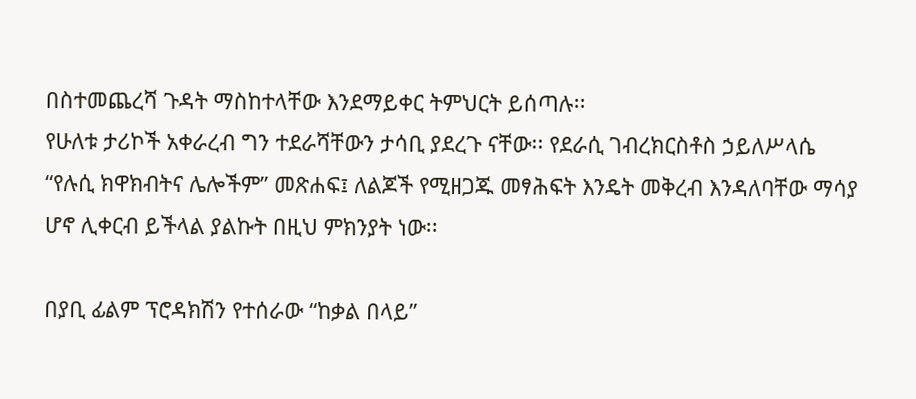በስተመጨረሻ ጉዳት ማስከተላቸው እንደማይቀር ትምህርት ይሰጣሉ፡፡
የሁለቱ ታሪኮች አቀራረብ ግን ተደራሻቸውን ታሳቢ ያደረጉ ናቸው፡፡ የደራሲ ገብረክርስቶስ ኃይለሥላሴ “የሉሲ ክዋክብትና ሌሎችም” መጽሐፍ፤ ለልጆች የሚዘጋጁ መፃሕፍት እንዴት መቅረብ እንዳለባቸው ማሳያ ሆኖ ሊቀርብ ይችላል ያልኩት በዚህ ምክንያት ነው፡፡

በያቢ ፊልም ፕሮዳክሽን የተሰራው “ከቃል በላይ”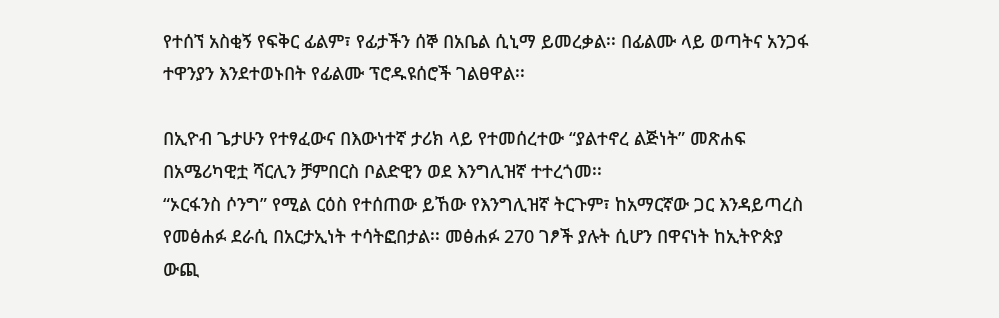የተሰኘ አስቂኝ የፍቅር ፊልም፣ የፊታችን ሰኞ በአቤል ሲኒማ ይመረቃል፡፡ በፊልሙ ላይ ወጣትና አንጋፋ ተዋንያን እንደተወኑበት የፊልሙ ፕሮዱዩሰሮች ገልፀዋል፡፡

በኢዮብ ጌታሁን የተፃፈውና በእውነተኛ ታሪክ ላይ የተመሰረተው “ያልተኖረ ልጅነት” መጽሐፍ በአሜሪካዊቷ ሻርሊን ቻምበርስ ቦልድዊን ወደ እንግሊዝኛ ተተረጎመ፡፡
“ኦርፋንስ ሶንግ” የሚል ርዕስ የተሰጠው ይኸው የእንግሊዝኛ ትርጉም፣ ከአማርኛው ጋር እንዳይጣረስ የመፅሐፉ ደራሲ በአርታኢነት ተሳትፎበታል፡፡ መፅሐፉ 270 ገፆች ያሉት ሲሆን በዋናነት ከኢትዮጵያ ውጪ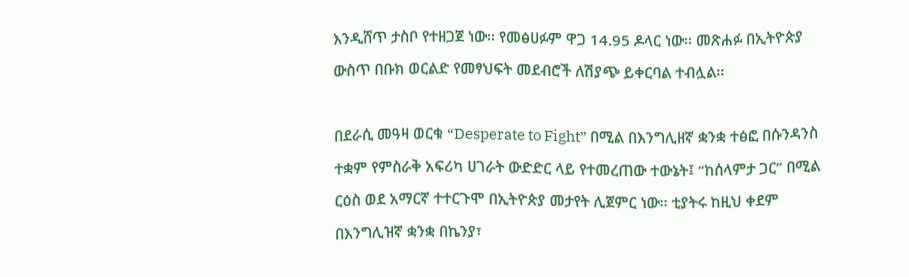እንዲሸጥ ታስቦ የተዘጋጀ ነው፡፡ የመፅሀፉም ዋጋ 14.95 ዶላር ነው፡፡ መጽሐፉ በኢትዮጵያ ውስጥ በቡክ ወርልድ የመፃህፍት መደብሮች ለሽያጭ ይቀርባል ተብሏል፡፡

በደራሲ መዓዛ ወርቁ “Desperate to Fight” በሚል በእንግሊዘኛ ቋንቋ ተፅፎ በሱንዳንስ ተቋም የምስራቅ አፍሪካ ሀገራት ውድድር ላይ የተመረጠው ተውኔት፤ “ከሰላምታ ጋር” በሚል ርዕስ ወደ አማርኛ ተተርጉሞ በኢትዮጵያ መታየት ሊጀምር ነው፡፡ ቲያትሩ ከዚህ ቀደም በእንግሊዝኛ ቋንቋ በኬንያ፣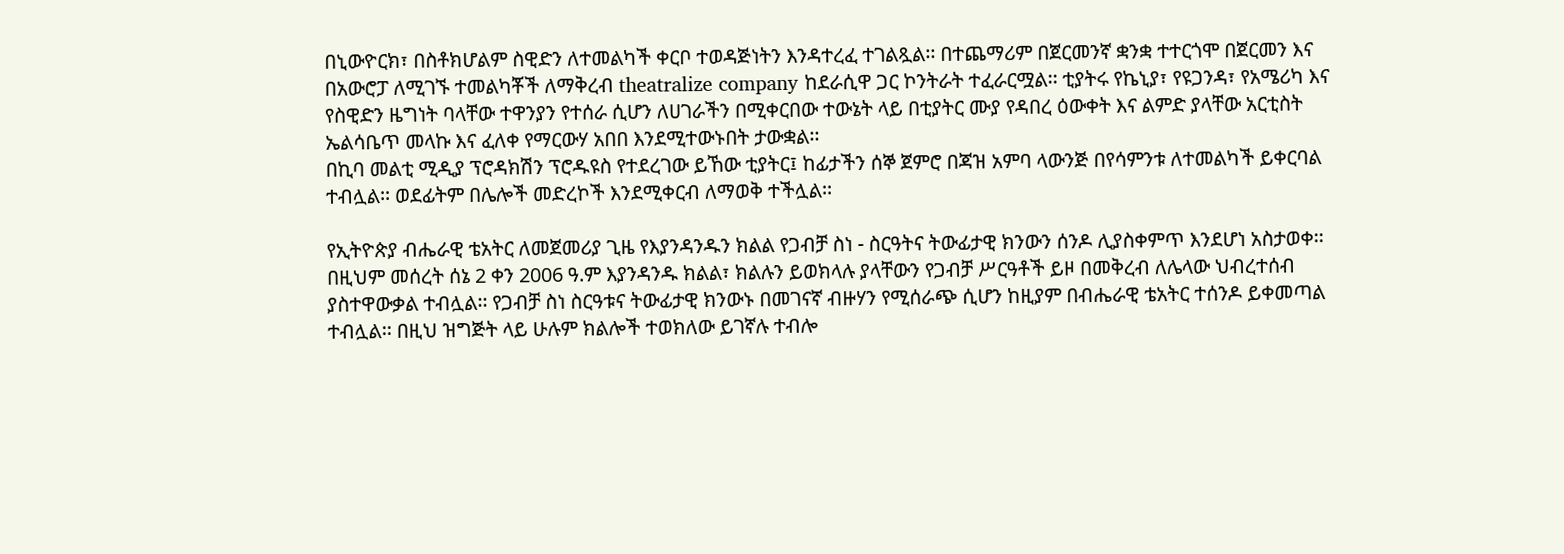በኒውዮርክ፣ በስቶክሆልም ስዊድን ለተመልካች ቀርቦ ተወዳጅነትን እንዳተረፈ ተገልጿል፡፡ በተጨማሪም በጀርመንኛ ቋንቋ ተተርጎሞ በጀርመን እና በአውሮፓ ለሚገኙ ተመልካቾች ለማቅረብ theatralize company ከደራሲዋ ጋር ኮንትራት ተፈራርሟል፡፡ ቲያትሩ የኬኒያ፣ የዩጋንዳ፣ የአሜሪካ እና የስዊድን ዜግነት ባላቸው ተዋንያን የተሰራ ሲሆን ለሀገራችን በሚቀርበው ተውኔት ላይ በቲያትር ሙያ የዳበረ ዕውቀት እና ልምድ ያላቸው አርቲስት ኤልሳቤጥ መላኩ እና ፈለቀ የማርውሃ አበበ እንደሚተውኑበት ታውቋል፡፡
በኪባ መልቲ ሚዲያ ፕሮዳክሽን ፕሮዱዩስ የተደረገው ይኸው ቲያትር፤ ከፊታችን ሰኞ ጀምሮ በጃዝ አምባ ላውንጅ በየሳምንቱ ለተመልካች ይቀርባል ተብሏል፡፡ ወደፊትም በሌሎች መድረኮች እንደሚቀርብ ለማወቅ ተችሏል፡፡

የኢትዮጵያ ብሔራዊ ቴአትር ለመጀመሪያ ጊዜ የእያንዳንዱን ክልል የጋብቻ ስነ - ስርዓትና ትውፊታዊ ክንውን ሰንዶ ሊያስቀምጥ እንደሆነ አስታወቀ፡፡ በዚህም መሰረት ሰኔ 2 ቀን 2006 ዓ.ም እያንዳንዱ ክልል፣ ክልሉን ይወክላሉ ያላቸውን የጋብቻ ሥርዓቶች ይዞ በመቅረብ ለሌላው ህብረተሰብ ያስተዋውቃል ተብሏል፡፡ የጋብቻ ስነ ስርዓቱና ትውፊታዊ ክንውኑ በመገናኛ ብዙሃን የሚሰራጭ ሲሆን ከዚያም በብሔራዊ ቴአትር ተሰንዶ ይቀመጣል ተብሏል፡፡ በዚህ ዝግጅት ላይ ሁሉም ክልሎች ተወክለው ይገኛሉ ተብሎ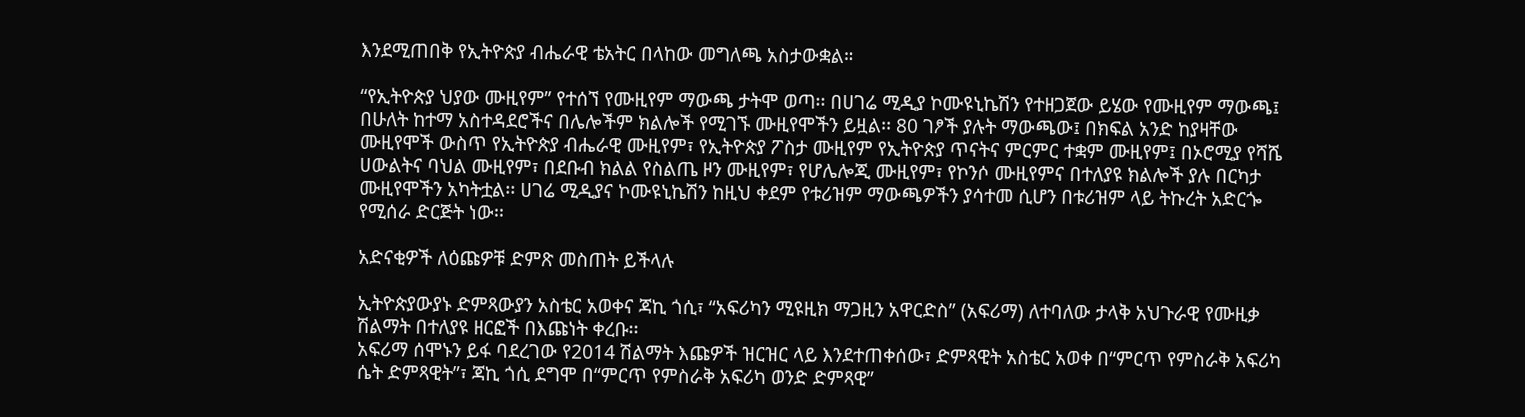እንደሚጠበቅ የኢትዮጵያ ብሔራዊ ቴአትር በላከው መግለጫ አስታውቋል።

“የኢትዮጵያ ህያው ሙዚየም” የተሰኘ የሙዚየም ማውጫ ታትሞ ወጣ፡፡ በሀገሬ ሚዲያ ኮሙዩኒኬሽን የተዘጋጀው ይሄው የሙዚየም ማውጫ፤ በሁለት ከተማ አስተዳደሮችና በሌሎችም ክልሎች የሚገኙ ሙዚየሞችን ይዟል፡፡ 80 ገፆች ያሉት ማውጫው፤ በክፍል አንድ ከያዛቸው ሙዚየሞች ውስጥ የኢትዮጵያ ብሔራዊ ሙዚየም፣ የኢትዮጵያ ፖስታ ሙዚየም የኢትዮጵያ ጥናትና ምርምር ተቋም ሙዚየም፤ በኦሮሚያ የሻሼ ሀውልትና ባህል ሙዚየም፣ በደቡብ ክልል የስልጤ ዞን ሙዚየም፣ የሆሌሎጂ ሙዚየም፣ የኮንሶ ሙዚየምና በተለያዩ ክልሎች ያሉ በርካታ ሙዚየሞችን አካትቷል፡፡ ሀገሬ ሚዲያና ኮሙዩኒኬሽን ከዚህ ቀደም የቱሪዝም ማውጫዎችን ያሳተመ ሲሆን በቱሪዝም ላይ ትኩረት አድርጐ የሚሰራ ድርጅት ነው፡፡

አድናቂዎች ለዕጩዎቹ ድምጽ መስጠት ይችላሉ

ኢትዮጵያውያኑ ድምጻውያን አስቴር አወቀና ጃኪ ጎሲ፣ “አፍሪካን ሚዩዚክ ማጋዚን አዋርድስ” (አፍሪማ) ለተባለው ታላቅ አህጉራዊ የሙዚቃ ሽልማት በተለያዩ ዘርፎች በእጩነት ቀረቡ፡፡
አፍሪማ ሰሞኑን ይፋ ባደረገው የ2014 ሽልማት እጩዎች ዝርዝር ላይ እንደተጠቀሰው፣ ድምጻዊት አስቴር አወቀ በ“ምርጥ የምስራቅ አፍሪካ ሴት ድምጻዊት”፣ ጃኪ ጎሲ ደግሞ በ“ምርጥ የምስራቅ አፍሪካ ወንድ ድምጻዊ”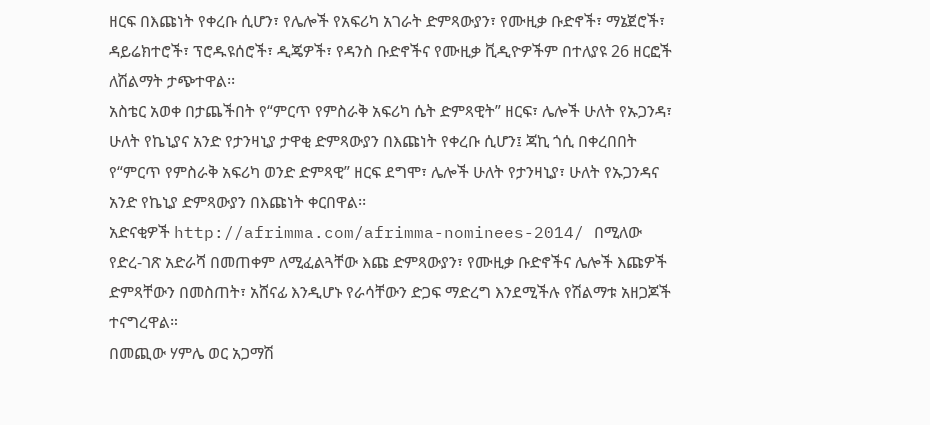ዘርፍ በእጩነት የቀረቡ ሲሆን፣ የሌሎች የአፍሪካ አገራት ድምጻውያን፣ የሙዚቃ ቡድኖች፣ ማኔጀሮች፣ ዳይሬክተሮች፣ ፕሮዱዩሰሮች፣ ዲጄዎች፣ የዳንስ ቡድኖችና የሙዚቃ ቪዲዮዎችም በተለያዩ 26 ዘርፎች ለሽልማት ታጭተዋል፡፡
አስቴር አወቀ በታጨችበት የ“ምርጥ የምስራቅ አፍሪካ ሴት ድምጻዊት” ዘርፍ፣ ሌሎች ሁለት የኡጋንዳ፣ ሁለት የኬኒያና አንድ የታንዛኒያ ታዋቂ ድምጻውያን በእጩነት የቀረቡ ሲሆን፤ ጃኪ ጎሲ በቀረበበት የ“ምርጥ የምስራቅ አፍሪካ ወንድ ድምጻዊ” ዘርፍ ደግሞ፣ ሌሎች ሁለት የታንዛኒያ፣ ሁለት የኡጋንዳና አንድ የኬኒያ ድምጻውያን በእጩነት ቀርበዋል፡፡
አድናቂዎች http://afrimma.com/afrimma-nominees-2014/ በሚለው የድረ-ገጽ አድራሻ በመጠቀም ለሚፈልጓቸው እጩ ድምጻውያን፣ የሙዚቃ ቡድኖችና ሌሎች እጩዎች ድምጻቸውን በመስጠት፣ አሸናፊ እንዲሆኑ የራሳቸውን ድጋፍ ማድረግ እንደሚችሉ የሽልማቱ አዘጋጆች ተናግረዋል።
በመጪው ሃምሌ ወር አጋማሽ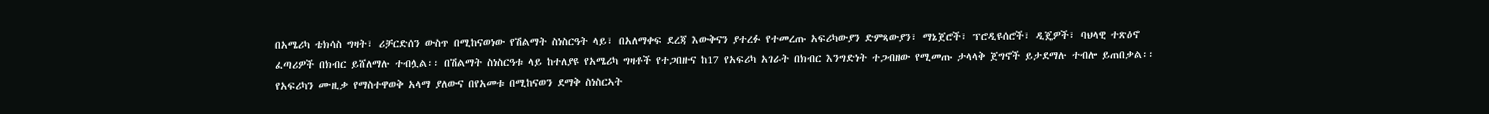በአሜሪካ ቴክሳስ ግዛት፣ ሪቻርድሰን ውስጥ በሚከናወነው የሽልማት ስነስርዓት ላይ፣ በአለማቀፍ ደረጃ እውቅናን ያተረፉ የተመረጡ አፍሪካውያን ድምጻውያን፣ ማኔጀሮች፣ ፕሮዲዩሰሮች፣ ዲጄዎች፣ ባህላዊ ተጽዕኖ ፈጣሪዎች በክብር ይሸለማሉ ተብሏል፡፡ በሽልማት ስነስርዓቱ ላይ ከተለያዩ የአሜሪካ ግዛቶች የተጋበዙና ከ17 የአፍሪካ አገራት በክብር እንግድነት ተጋብዘው የሚመጡ ታላላቅ ጀግኖች ይታደማሉ ተብሎ ይጠበቃል፡፡
የአፍሪካን ሙዚቃ የማስተዋወቅ አላማ ያለውና በየአመቱ በሚከናወን ደማቅ ስነስርኣት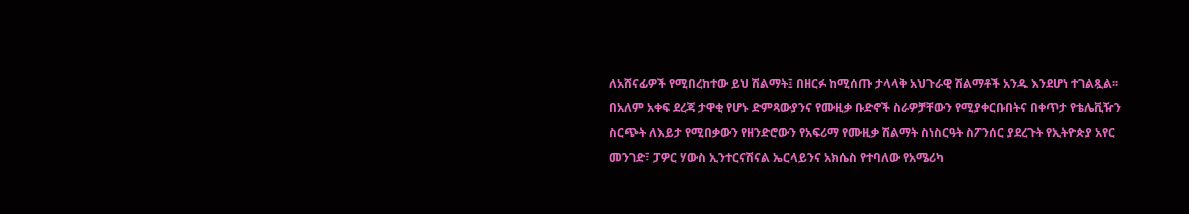ለአሸናፊዎች የሚበረከተው ይህ ሽልማት፤ በዘርፉ ከሚሰጡ ታላላቅ አህጉራዊ ሽልማቶች አንዱ እንደሆነ ተገልጿል፡፡ በአለም አቀፍ ደረጃ ታዋቂ የሆኑ ድምጻውያንና የሙዚቃ ቡድኖች ስራዎቻቸውን የሚያቀርቡበትና በቀጥታ የቴሌቪዥን ስርጭት ለእይታ የሚበቃውን የዘንድሮውን የአፍሪማ የሙዚቃ ሽልማት ስነስርዓት ስፖንሰር ያደረጉት የኢትዮጵያ አየር መንገድ፣ ፓዎር ሃውስ ኢንተርናሽናል ኤርላይንና አክሴስ የተባለው የአሜሪካ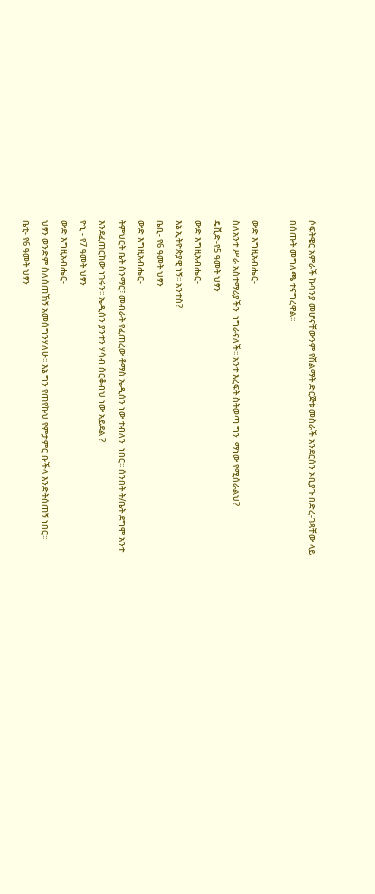ሶፍትዌር አምራች ኩባንያ መሆናቸውንም የሽልማት ድርጅቱ መስራች አንደርሰን ኦቢያጉ በድረ-ገጻቸው ላይ በሰጡት መግለጫ ተናግረዋል፡፡

ውድ እግዚአብሔር-
ስለአንተ ሥራ አስተማሪያችን  ነግራናለች፡፡ አንተ እረፍት ስትወጣ ግን  ማነው የሚሰራልህ?
ዴቪድ-የ5 ዓመት ህፃን
ውድ እግዚአብሔር-
እኔ ኢትዮጵያዊ ነኝ፡፡ አንተስ?
ቤቢ- የ6 ዓመት ህፃን
ውድ እግዚአብሔር-
ትምህርት ቤት ስንማር፣ መብራት የፈጠረው ቶማስ ኤዲሰን ነው ተብለን  ነበር፡፡ ሰንበት ት/ቤት ደግሞ አንተ እንደፈጠርከው ነገሩን፡፡ ኤዲሰን ያንተን ሃሳብ ሰርቆብህ ነው አይደል ?
ዮኒ - የ7 ዓመት ህፃን
ውድ እግዚአብሔር-
ህፃን ወንድም ስለሰጠኸኝ አመሰግንሃለሁ፡፡ እኔ ግን የጠየኩህ የምታምር ቡችላ እንድትሰጠኝ ነበር፡፡
ቤቲ- የ6 ዓመት ህፃን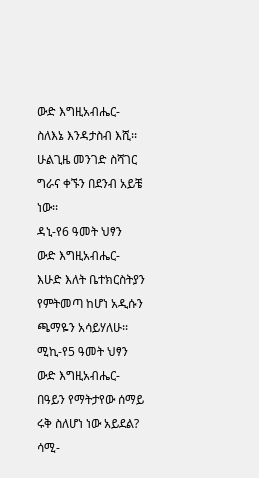ውድ እግዚአብሔር-
ስለእኔ እንዳታስብ እሺ፡፡ ሁልጊዜ መንገድ ስሻገር ግራና ቀኙን በደንብ አይቼ ነው፡፡
ዳኒ-የ6 ዓመት ህፃን
ውድ እግዚአብሔር-
እሁድ እለት ቤተክርስትያን የምትመጣ ከሆነ አዲሱን ጫማዬን አሳይሃለሁ፡፡
ሚኪ-የ5 ዓመት ህፃን
ውድ እግዚአብሔር-
በዓይን የማትታየው ሰማይ ሩቅ ስለሆነ ነው አይደል?
ሳሚ-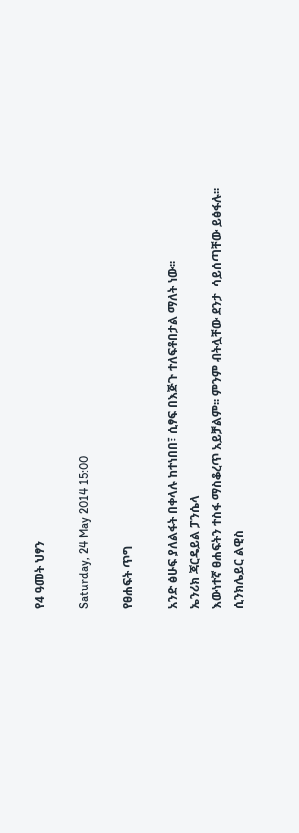የ4 ዓመት ህፃን

Saturday, 24 May 2014 15:00

የፀሐፍት ጥግ

አንድ ፅሁፍ ያለልፋት በቀላሉ ከተነበበ፣ ሲፃፍ በእጅጉ ተለፍቶበታል ማለት ነው፡፡
ኤንሪክ ጃርዴይል ፓንሴላ
እውነተኛ ፀሐፍትን ተስፋ ማስቆረጥ አይቻልም፡፡ ምንም ብትሏቸው ደንታ  ሳይሰጣቸው ይፅፋሉ፡፡
ሲንክሌይር ልዊስ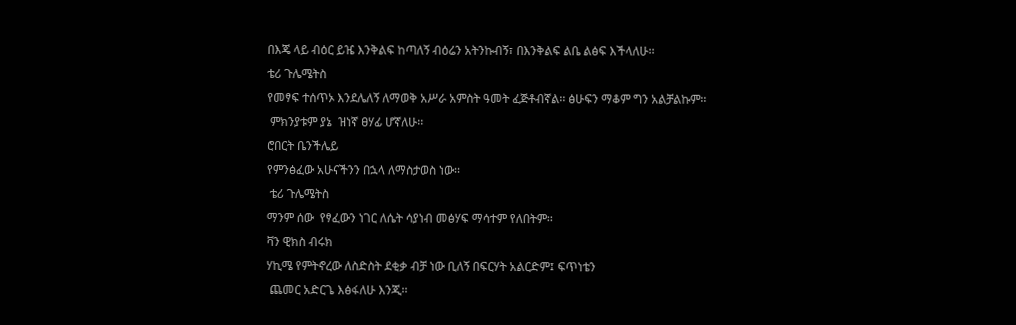በእጄ ላይ ብዕር ይዤ እንቅልፍ ከጣለኝ ብዕሬን አትንኩብኝ፣ በእንቅልፍ ልቤ ልፅፍ እችላለሁ፡፡
ቴሪ ጉሌሜትስ
የመፃፍ ተሰጥኦ እንደሌለኝ ለማወቅ አሥራ አምስት ዓመት ፈጅቶብኛል፡፡ ፅሁፍን ማቆም ግን አልቻልኩም፡፡
 ምክንያቱም ያኔ  ዝነኛ ፀሃፊ ሆኛለሁ፡፡
ሮበርት ቤንችሌይ
የምንፅፈው አሁናችንን በኋላ ለማስታወስ ነው፡፡
 ቴሪ ጉሌሜትስ
ማንም ሰው  የፃፈውን ነገር ለሴት ሳያነብ መፅሃፍ ማሳተም የለበትም፡፡
ቫን ዊክስ ብሩክ
ሃኪሜ የምትኖረው ለስድስት ደቂቃ ብቻ ነው ቢለኝ በፍርሃት አልርድም፤ ፍጥነቴን
 ጨመር አድርጌ እፅፋለሁ እንጂ፡፡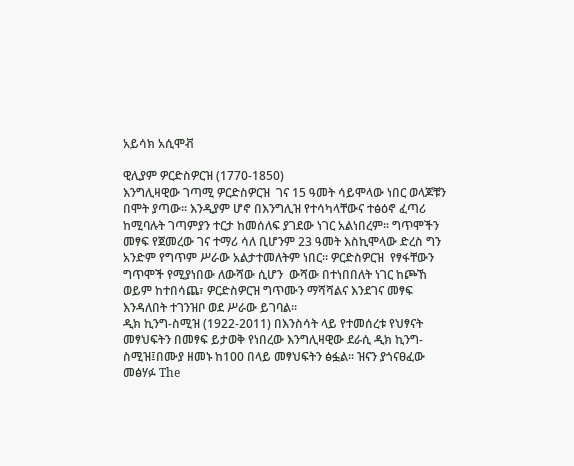አይሳክ አሲሞቭ

ዊሊያም ዎርድስዎርዝ (1770-1850)
እንግሊዛዊው ገጣሚ ዎርድስዎርዝ  ገና 15 ዓመት ሳይሞላው ነበር ወላጆቹን በሞት ያጣው፡፡ እንዲያም ሆኖ በእንግሊዝ የተሳካላቸውና ተፅዕኖ ፈጣሪ ከሚባሉት ገጣምያን ተርታ ከመሰለፍ ያገደው ነገር አልነበረም፡፡ ግጥሞችን መፃፍ የጀመረው ገና ተማሪ ሳለ ቢሆንም 23 ዓመት እስኪሞላው ድረስ ግን አንድም የግጥም ሥራው አልታተመለትም ነበር። ዎርድስዎርዝ  የፃፋቸውን ግጥሞች የሚያነበው ለውሻው ሲሆን  ውሻው በተነበበለት ነገር ከጮኸ ወይም ከተበሳጨ፣ ዎርድስዎርዝ ግጥሙን ማሻሻልና እንደገና መፃፍ እንዳለበት ተገንዝቦ ወደ ሥራው ይገባል፡፡
ዲክ ኪንግ-ስሚዝ (1922-2011) በእንስሳት ላይ የተመሰረቱ የህፃናት መፃህፍትን በመፃፍ ይታወቅ የነበረው እንግሊዛዊው ደራሲ ዲክ ኪንግ- ስሚዝ፤በሙያ ዘመኑ ከ100 በላይ መፃህፍትን ፅፏል፡፡ ዝናን ያጎናፀፈው መፅሃፉ The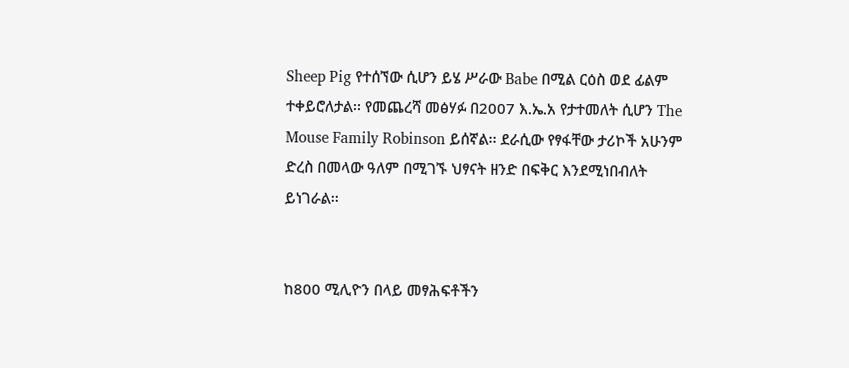Sheep Pig የተሰኘው ሲሆን ይሄ ሥራው Babe በሚል ርዕስ ወደ ፊልም ተቀይሮለታል፡፡ የመጨረሻ መፅሃፉ በ2007 እ.ኤ.አ የታተመለት ሲሆን The Mouse Family Robinson ይሰኛል፡፡ ደራሲው የፃፋቸው ታሪኮች አሁንም ድረስ በመላው ዓለም በሚገኙ ህፃናት ዘንድ በፍቅር እንደሚነበብለት ይነገራል፡፡


ከ800 ሚሊዮን በላይ መፃሕፍቶችን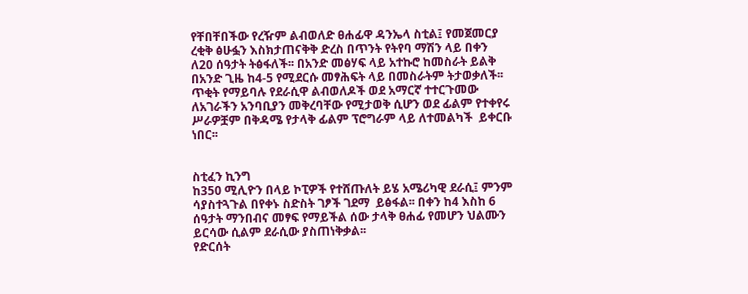የቸበቸበችው የረዥም ልብወለድ ፀሐፊዋ ዳንኤላ ስቲል፤ የመጀመርያ ረቂቅ ፅሁፏን እስክታጠናቅቅ ድረስ በጥንት የትየባ ማሽን ላይ በቀን ለ20 ሰዓታት ትፅፋለች፡፡ በአንድ መፅሃፍ ላይ አተኩሮ ከመስራት ይልቅ በአንድ ጊዜ ከ4-5 የሚደርሱ መፃሕፍት ላይ በመስራትም ትታወቃለች፡፡
ጥቂት የማይባሉ የደራሲዋ ልብወለዶች ወደ አማርኛ ተተርጉመው ለአገራችን አንባቢያን መቅረባቸው የሚታወቅ ሲሆን ወደ ፊልም የተቀየሩ ሥራዎቿም በቅዳሜ የታላቅ ፊልም ፕሮግራም ላይ ለተመልካች  ይቀርቡ ነበር፡፡


ስቲፈን ኪንግ
ከ350 ሚሊዮን በላይ ኮፒዎች የተሸጡለት ይሄ አሜሪካዊ ደራሲ፤ ምንም ሳያስተጓጉል በየቀኑ ስድስት ገፆች ገደማ  ይፅፋል፡፡ በቀን ከ4 እስከ 6 ሰዓታት ማንበብና መፃፍ የማይችል ሰው ታላቅ ፀሐፊ የመሆን ህልሙን ይርሳው ሲልም ደራሲው ያስጠነቅቃል፡፡
የድርሰት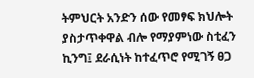ትምህርት አንድን ሰው የመፃፍ ክህሎት ያስታጥቀዋል ብሎ የማያምነው ስቲፈን ኪንግ፤ ደራሲነት ከተፈጥሮ የሚገኝ ፀጋ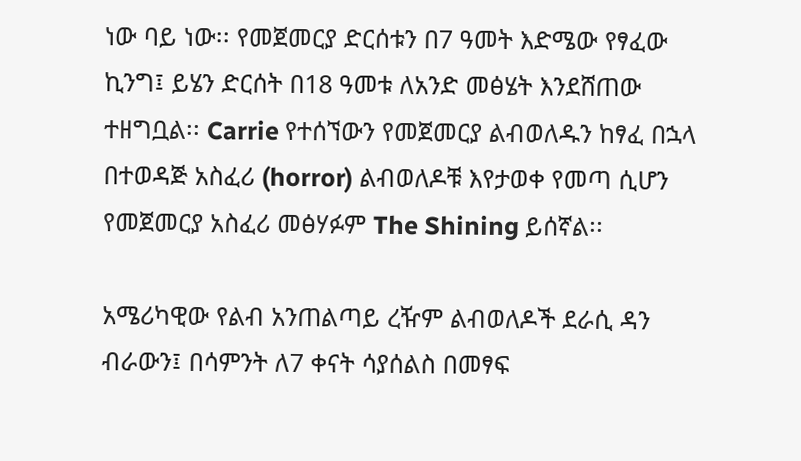ነው ባይ ነው፡፡ የመጀመርያ ድርሰቱን በ7 ዓመት እድሜው የፃፈው ኪንግ፤ ይሄን ድርሰት በ18 ዓመቱ ለአንድ መፅሄት እንደሸጠው ተዘግቧል፡፡ Carrie የተሰኘውን የመጀመርያ ልብወለዱን ከፃፈ በኋላ በተወዳጅ አስፈሪ (horror) ልብወለዶቹ እየታወቀ የመጣ ሲሆን የመጀመርያ አስፈሪ መፅሃፉም The Shining ይሰኛል፡፡

አሜሪካዊው የልብ አንጠልጣይ ረዥም ልብወለዶች ደራሲ ዳን ብራውን፤ በሳምንት ለ7 ቀናት ሳያሰልስ በመፃፍ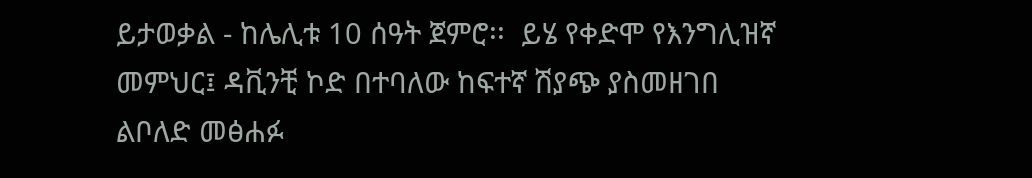ይታወቃል - ከሌሊቱ 10 ሰዓት ጀምሮ፡፡  ይሄ የቀድሞ የእንግሊዝኛ መምህር፤ ዳቪንቺ ኮድ በተባለው ከፍተኛ ሽያጭ ያስመዘገበ ልቦለድ መፅሐፉ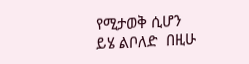የሚታወቅ ሲሆን ይሄ ልቦለድ  በዚሁ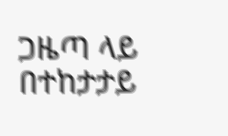ጋዜጣ ላይ በተከታታይ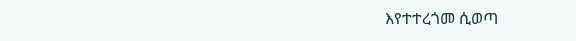እየተተረጎመ ሲወጣ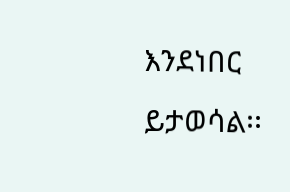እንደነበር ይታወሳል፡፡